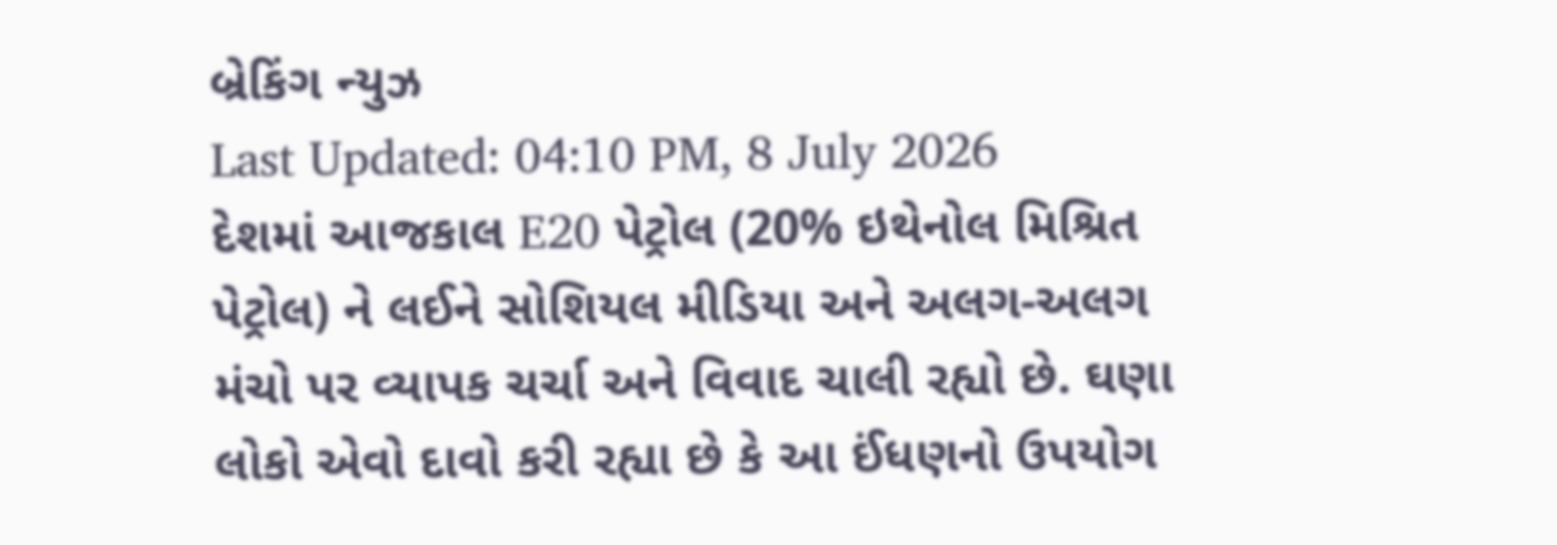બ્રેકિંગ ન્યુઝ
Last Updated: 04:10 PM, 8 July 2026
દેશમાં આજકાલ E20 પેટ્રોલ (20% ઇથેનોલ મિશ્રિત પેટ્રોલ) ને લઈને સોશિયલ મીડિયા અને અલગ-અલગ મંચો પર વ્યાપક ચર્ચા અને વિવાદ ચાલી રહ્યો છે. ઘણા લોકો એવો દાવો કરી રહ્યા છે કે આ ઈંધણનો ઉપયોગ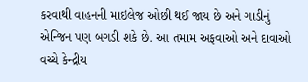કરવાથી વાહનની માઇલેજ ઓછી થઈ જાય છે અને ગાડીનું એન્જિન પણ બગડી શકે છે. આ તમામ અફવાઓ અને દાવાઓ વચ્ચે કેન્દ્રીય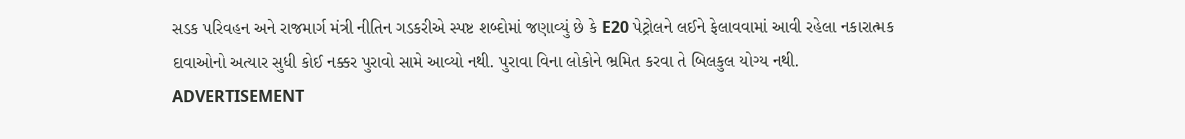સડક પરિવહન અને રાજમાર્ગ મંત્રી નીતિન ગડકરીએ સ્પષ્ટ શબ્દોમાં જણાવ્યું છે કે E20 પેટ્રોલને લઈને ફેલાવવામાં આવી રહેલા નકારાત્મક દાવાઓનો અત્યાર સુધી કોઈ નક્કર પુરાવો સામે આવ્યો નથી. પુરાવા વિના લોકોને ભ્રમિત કરવા તે બિલકુલ યોગ્ય નથી.
ADVERTISEMENT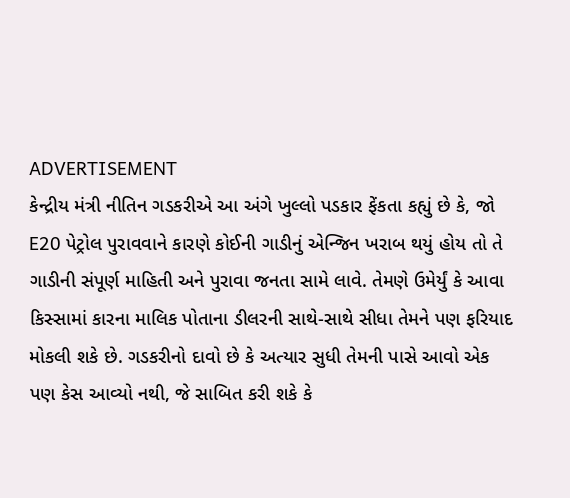ADVERTISEMENT
કેન્દ્રીય મંત્રી નીતિન ગડકરીએ આ અંગે ખુલ્લો પડકાર ફેંકતા કહ્યું છે કે, જો E20 પેટ્રોલ પુરાવવાને કારણે કોઈની ગાડીનું એન્જિન ખરાબ થયું હોય તો તે ગાડીની સંપૂર્ણ માહિતી અને પુરાવા જનતા સામે લાવે. તેમણે ઉમેર્યું કે આવા કિસ્સામાં કારના માલિક પોતાના ડીલરની સાથે-સાથે સીધા તેમને પણ ફરિયાદ મોકલી શકે છે. ગડકરીનો દાવો છે કે અત્યાર સુધી તેમની પાસે આવો એક પણ કેસ આવ્યો નથી, જે સાબિત કરી શકે કે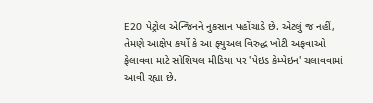E20 પેટ્રોલ એન્જિનને નુકસાન પહોંચાડે છે. એટલું જ નહીં, તેમણે આક્ષેપ કર્યો કે આ ફ્યુઅલ વિરુદ્ધ ખોટી અફવાઓ ફેલાવવા માટે સોશિયલ મીડિયા પર 'પેઇડ કેમ્પેઇન' ચલાવવામાં આવી રહ્યા છે.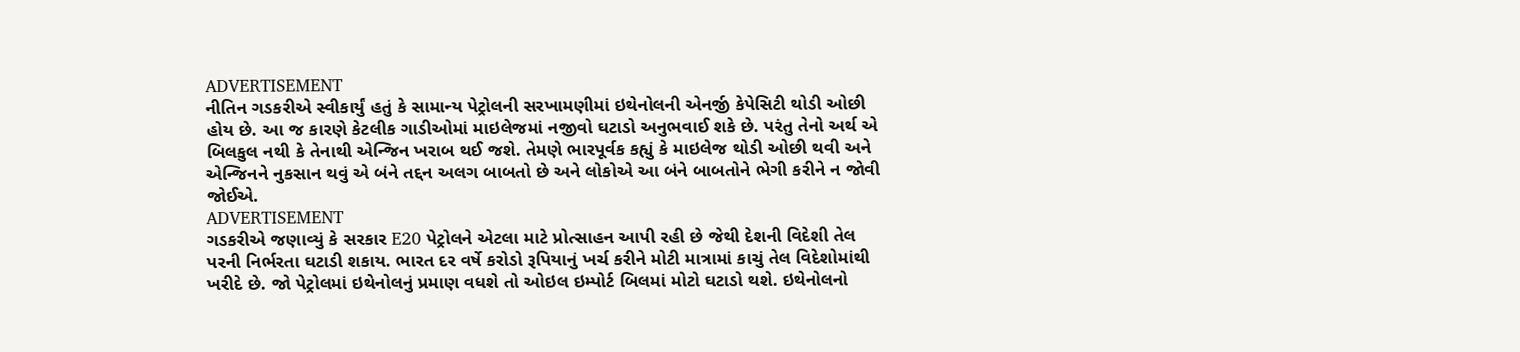ADVERTISEMENT
નીતિન ગડકરીએ સ્વીકાર્યું હતું કે સામાન્ય પેટ્રોલની સરખામણીમાં ઇથેનોલની એનર્જી કેપેસિટી થોડી ઓછી હોય છે. આ જ કારણે કેટલીક ગાડીઓમાં માઇલેજમાં નજીવો ઘટાડો અનુભવાઈ શકે છે. પરંતુ તેનો અર્થ એ બિલકુલ નથી કે તેનાથી એન્જિન ખરાબ થઈ જશે. તેમણે ભારપૂર્વક કહ્યું કે માઇલેજ થોડી ઓછી થવી અને એન્જિનને નુકસાન થવું એ બંને તદ્દન અલગ બાબતો છે અને લોકોએ આ બંને બાબતોને ભેગી કરીને ન જોવી જોઈએ.
ADVERTISEMENT
ગડકરીએ જણાવ્યું કે સરકાર E20 પેટ્રોલને એટલા માટે પ્રોત્સાહન આપી રહી છે જેથી દેશની વિદેશી તેલ પરની નિર્ભરતા ઘટાડી શકાય. ભારત દર વર્ષે કરોડો રૂપિયાનું ખર્ચ કરીને મોટી માત્રામાં કાચું તેલ વિદેશોમાંથી ખરીદે છે. જો પેટ્રોલમાં ઇથેનોલનું પ્રમાણ વધશે તો ઓઇલ ઇમ્પોર્ટ બિલમાં મોટો ઘટાડો થશે. ઇથેનોલનો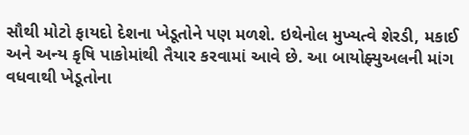સૌથી મોટો ફાયદો દેશના ખેડૂતોને પણ મળશે. ઇથેનોલ મુખ્યત્વે શેરડી, મકાઈ અને અન્ય કૃષિ પાકોમાંથી તૈયાર કરવામાં આવે છે. આ બાયોફ્યુઅલની માંગ વધવાથી ખેડૂતોના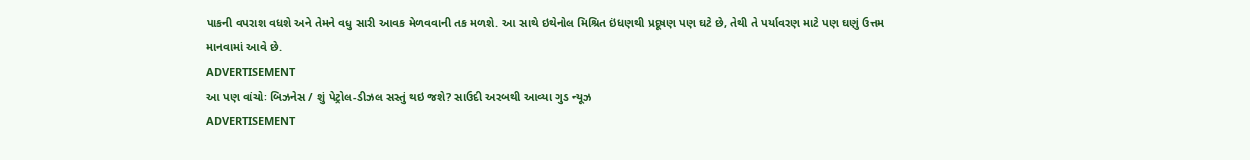પાકની વપરાશ વધશે અને તેમને વધુ સારી આવક મેળવવાની તક મળશે. આ સાથે ઇથેનોલ મિશ્રિત ઇંધણથી પ્રદૂષણ પણ ઘટે છે, તેથી તે પર્યાવરણ માટે પણ ઘણું ઉત્તમ માનવામાં આવે છે.
ADVERTISEMENT
આ પણ વાંચોઃ બિઝનેસ / શું પેટ્રોલ-ડીઝલ સસ્તું થઇ જશે? સાઉદી અરબથી આવ્યા ગુડ ન્યૂઝ
ADVERTISEMENT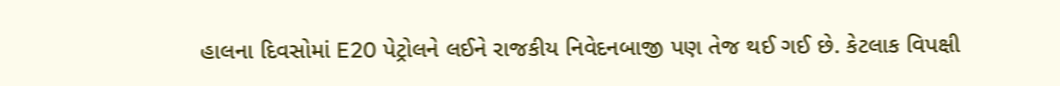હાલના દિવસોમાં E20 પેટ્રોલને લઈને રાજકીય નિવેદનબાજી પણ તેજ થઈ ગઈ છે. કેટલાક વિપક્ષી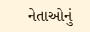નેતાઓનું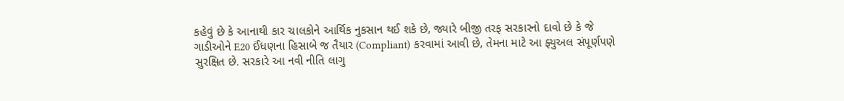કહેવું છે કે આનાથી કાર ચાલકોને આર્થિક નુકસાન થઈ શકે છે, જ્યારે બીજી તરફ સરકારનો દાવો છે કે જે ગાડીઓને E20 ઈંધણના હિસાબે જ તૈયાર (Compliant) કરવામાં આવી છે, તેમના માટે આ ફ્યુઅલ સંપૂર્ણપણે સુરક્ષિત છે. સરકારે આ નવી નીતિ લાગુ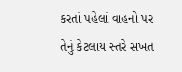કરતાં પહેલાં વાહનો પર તેનું કેટલાય સ્તરે સખત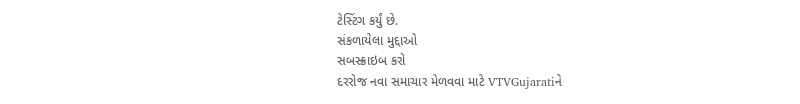ટેસ્ટિંગ કર્યું છે.
સંકળાયેલા મુદ્દાઓ
સબસ્ક્રાઇબ કરો
દરરોજ નવા સમાચાર મેળવવા માટે VTVGujaratiને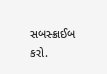સબસ્ક્રાઈબ કરો.